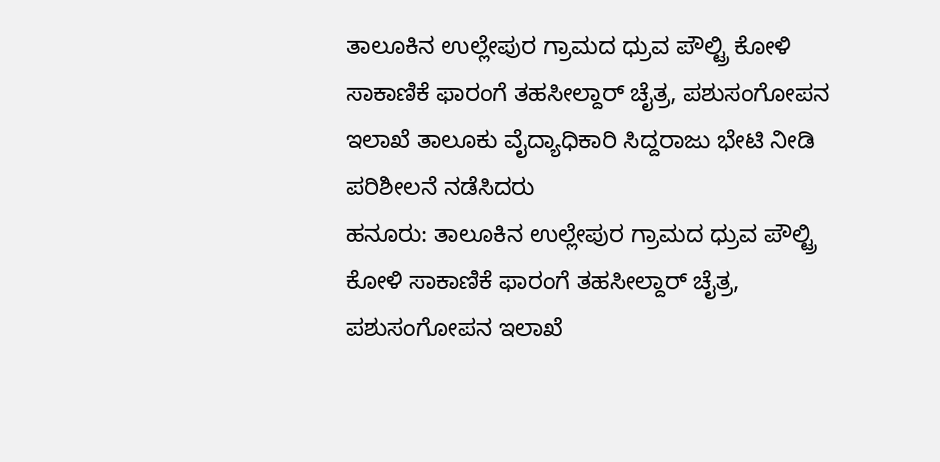ತಾಲೂಕಿನ ಉಲ್ಲೇಪುರ ಗ್ರಾಮದ ಧ್ರುವ ಪೌಲ್ಟ್ರಿ ಕೋಳಿ ಸಾಕಾಣಿಕೆ ಫಾರಂಗೆ ತಹಸೀಲ್ದಾರ್ ಚೈತ್ರ, ಪಶುಸಂಗೋಪನ ಇಲಾಖೆ ತಾಲೂಕು ವೈದ್ಯಾಧಿಕಾರಿ ಸಿದ್ದರಾಜು ಭೇಟಿ ನೀಡಿ ಪರಿಶೀಲನೆ ನಡೆಸಿದರು
ಹನೂರು: ತಾಲೂಕಿನ ಉಲ್ಲೇಪುರ ಗ್ರಾಮದ ಧ್ರುವ ಪೌಲ್ಟ್ರಿ ಕೋಳಿ ಸಾಕಾಣಿಕೆ ಫಾರಂಗೆ ತಹಸೀಲ್ದಾರ್ ಚೈತ್ರ, ಪಶುಸಂಗೋಪನ ಇಲಾಖೆ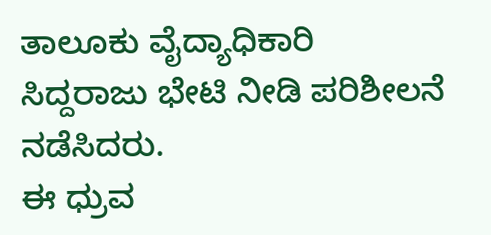ತಾಲೂಕು ವೈದ್ಯಾಧಿಕಾರಿ ಸಿದ್ದರಾಜು ಭೇಟಿ ನೀಡಿ ಪರಿಶೀಲನೆ ನಡೆಸಿದರು.
ಈ ಧ್ರುವ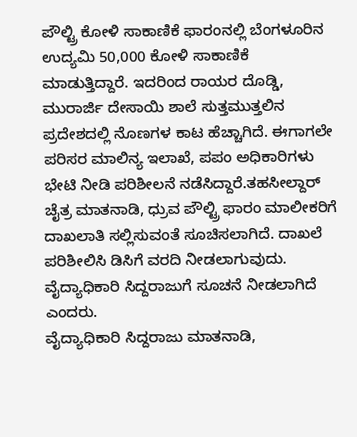ಪೌಲ್ಟ್ರಿ ಕೋಳಿ ಸಾಕಾಣಿಕೆ ಫಾರಂನಲ್ಲಿ ಬೆಂಗಳೂರಿನ ಉದ್ಯಮಿ 50,000 ಕೋಳಿ ಸಾಕಾಣಿಕೆ ಮಾಡುತ್ತಿದ್ದಾರೆ. ಇದರಿಂದ ರಾಯರ ದೊಡ್ಡಿ, ಮುರಾರ್ಜಿ ದೇಸಾಯಿ ಶಾಲೆ ಸುತ್ತಮುತ್ತಲಿನ ಪ್ರದೇಶದಲ್ಲಿ ನೊಣಗಳ ಕಾಟ ಹೆಚ್ಚಾಗಿದೆ. ಈಗಾಗಲೇ ಪರಿಸರ ಮಾಲಿನ್ಯ ಇಲಾಖೆ, ಪಪಂ ಅಧಿಕಾರಿಗಳು ಭೇಟಿ ನೀಡಿ ಪರಿಶೀಲನೆ ನಡೆಸಿದ್ದಾರೆ.ತಹಸೀಲ್ದಾರ್ ಚೈತ್ರ ಮಾತನಾಡಿ, ಧ್ರುವ ಪೌಲ್ಟ್ರಿ ಫಾರಂ ಮಾಲೀಕರಿಗೆ ದಾಖಲಾತಿ ಸಲ್ಲಿಸುವಂತೆ ಸೂಚಿಸಲಾಗಿದೆ. ದಾಖಲೆ ಪರಿಶೀಲಿಸಿ ಡಿಸಿಗೆ ವರದಿ ನೀಡಲಾಗುವುದು. ವೈದ್ಯಾಧಿಕಾರಿ ಸಿದ್ದರಾಜುಗೆ ಸೂಚನೆ ನೀಡಲಾಗಿದೆ ಎಂದರು.
ವೈದ್ಯಾಧಿಕಾರಿ ಸಿದ್ದರಾಜು ಮಾತನಾಡಿ,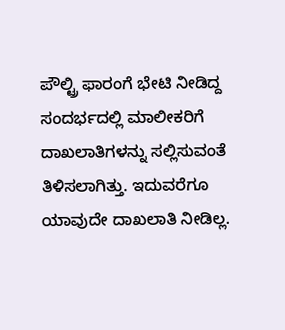ಪೌಲ್ಟ್ರಿ ಫಾರಂಗೆ ಭೇಟಿ ನೀಡಿದ್ದ ಸಂದರ್ಭದಲ್ಲಿ ಮಾಲೀಕರಿಗೆ ದಾಖಲಾತಿಗಳನ್ನು ಸಲ್ಲಿಸುವಂತೆ ತಿಳಿಸಲಾಗಿತ್ತು. ಇದುವರೆಗೂ ಯಾವುದೇ ದಾಖಲಾತಿ ನೀಡಿಲ್ಲ.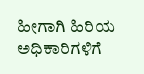ಹೀಗಾಗಿ ಹಿರಿಯ ಅಧಿಕಾರಿಗಳಿಗೆ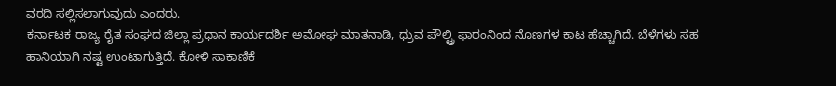ವರದಿ ಸಲ್ಲಿಸಲಾಗುವುದು ಎಂದರು.
ಕರ್ನಾಟಕ ರಾಜ್ಯ ರೈತ ಸಂಘದ ಜಿಲ್ಲಾ ಪ್ರಧಾನ ಕಾರ್ಯದರ್ಶಿ ಅಮೋಘ ಮಾತನಾಡಿ, ಧ್ರುವ ಪೌಲ್ಟ್ರಿ ಫಾರಂನಿಂದ ನೊಣಗಳ ಕಾಟ ಹೆಚ್ಚಾಗಿದೆ. ಬೆಳೆಗಳು ಸಹ ಹಾನಿಯಾಗಿ ನಷ್ಟ ಉಂಟಾಗುತ್ತಿದೆ. ಕೋಳಿ ಸಾಕಾಣಿಕೆ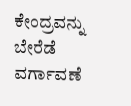ಕೇಂದ್ರವನ್ನು ಬೇರೆಡೆ ವರ್ಗಾವಣೆ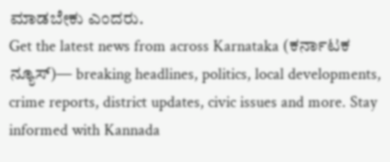ಮಾಡಬೇಕು ಎಂದರು.
Get the latest news from across Karnataka (ಕರ್ನಾಟಕ ನ್ಯೂಸ್)— breaking headlines, politics, local developments, crime reports, district updates, civic issues and more. Stay informed with Kannada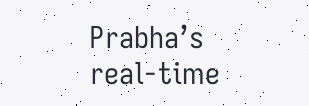Prabha’s real‑time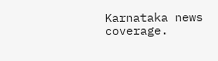Karnataka news coverage.